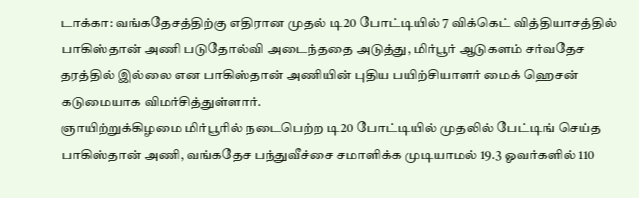டாக்கா: வங்கதேசத்திற்கு எதிரான முதல் டி20 போட்டியில் 7 விக்கெட் வித்தியாசத்தில் பாகிஸ்தான் அணி படுதோல்வி அடைந்ததை அடுத்து, மிர்பூர் ஆடுகளம் சர்வதேச தரத்தில் இல்லை என பாகிஸ்தான் அணியின் புதிய பயிற்சியாளர் மைக் ஹெசன் கடுமையாக விமர்சித்துள்ளார்.
ஞாயிற்றுக்கிழமை மிர்பூரில் நடைபெற்ற டி20 போட்டியில் முதலில் பேட்டிங் செய்த பாகிஸ்தான் அணி, வங்கதேச பந்துவீச்சை சமாளிக்க முடியாமல் 19.3 ஓவர்களில் 110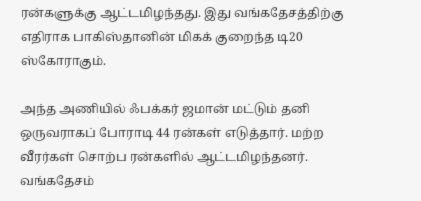ரன்களுக்கு ஆட்டமிழந்தது. இது வங்கதேசத்திற்கு எதிராக பாகிஸ்தானின் மிகக் குறைந்த டி20 ஸ்கோராகும்.

அந்த அணியில் ஃபக்கர் ஜமான் மட்டும் தனி ஒருவராகப் போராடி 44 ரன்கள் எடுத்தார். மற்ற வீரர்கள் சொற்ப ரன்களில் ஆட்டமிழந்தனர். வங்கதேசம்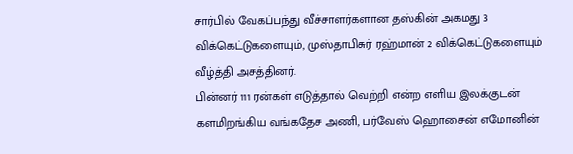சார்பில் வேகப்பந்து வீச்சாளர்களான தஸ்கின் அகமது 3 விக்கெட்டுகளையும், முஸ்தாபிசுர் ரஹ்மான் 2 விக்கெட்டுகளையும் வீழ்த்தி அசத்தினர்.
பின்னர் 111 ரன்கள் எடுத்தால் வெற்றி என்ற எளிய இலக்குடன் களமிறங்கிய வங்கதேச அணி, பர்வேஸ் ஹொசைன் எமோனின்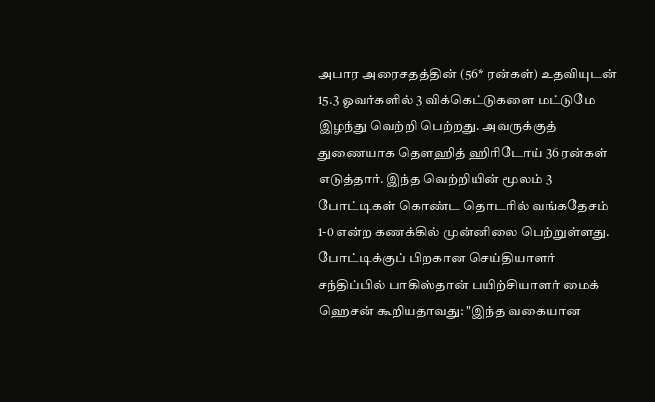அபார அரைசதத்தின் (56* ரன்கள்) உதவியுடன் 15.3 ஓவர்களில் 3 விக்கெட்டுகளை மட்டுமே இழந்து வெற்றி பெற்றது. அவருக்குத் துணையாக தௌஹித் ஹிரிடோய் 36 ரன்கள் எடுத்தார். இந்த வெற்றியின் மூலம் 3 போட்டிகள் கொண்ட தொடரில் வங்கதேசம் 1-0 என்ற கணக்கில் முன்னிலை பெற்றுள்ளது.
போட்டிக்குப் பிறகான செய்தியாளர் சந்திப்பில் பாகிஸ்தான் பயிற்சியாளர் மைக் ஹெசன் கூறியதாவது: "இந்த வகையான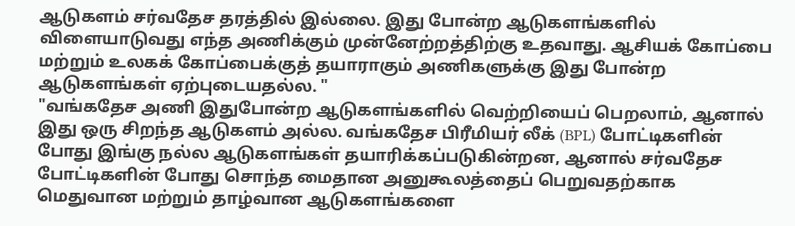ஆடுகளம் சர்வதேச தரத்தில் இல்லை. இது போன்ற ஆடுகளங்களில் விளையாடுவது எந்த அணிக்கும் முன்னேற்றத்திற்கு உதவாது. ஆசியக் கோப்பை மற்றும் உலகக் கோப்பைக்குத் தயாராகும் அணிகளுக்கு இது போன்ற ஆடுகளங்கள் ஏற்புடையதல்ல. "
"வங்கதேச அணி இதுபோன்ற ஆடுகளங்களில் வெற்றியைப் பெறலாம், ஆனால் இது ஒரு சிறந்த ஆடுகளம் அல்ல. வங்கதேச பிரீமியர் லீக் (BPL) போட்டிகளின் போது இங்கு நல்ல ஆடுகளங்கள் தயாரிக்கப்படுகின்றன, ஆனால் சர்வதேச போட்டிகளின் போது சொந்த மைதான அனுகூலத்தைப் பெறுவதற்காக மெதுவான மற்றும் தாழ்வான ஆடுகளங்களை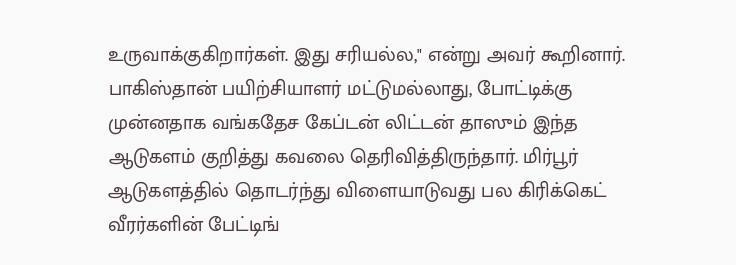உருவாக்குகிறார்கள். இது சரியல்ல," என்று அவர் கூறினார்.
பாகிஸ்தான் பயிற்சியாளர் மட்டுமல்லாது, போட்டிக்கு முன்னதாக வங்கதேச கேப்டன் லிட்டன் தாஸும் இந்த ஆடுகளம் குறித்து கவலை தெரிவித்திருந்தார். மிர்பூர் ஆடுகளத்தில் தொடர்ந்து விளையாடுவது பல கிரிக்கெட் வீரர்களின் பேட்டிங்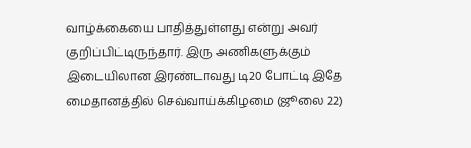வாழ்க்கையை பாதித்துள்ளது என்று அவர் குறிப்பிட்டிருந்தார். இரு அணிகளுக்கும் இடையிலான இரண்டாவது டி20 போட்டி இதே மைதானத்தில் செவ்வாய்க்கிழமை (ஜூலை 22)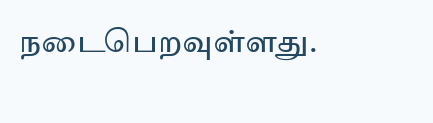நடைபெறவுள்ளது.